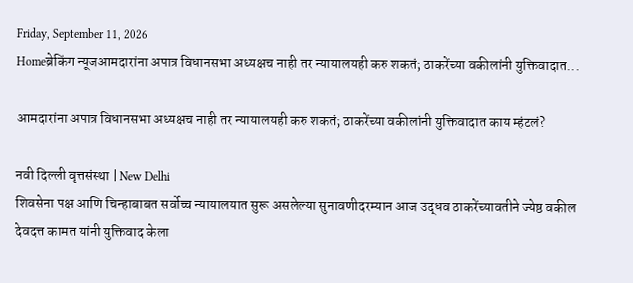Friday, September 11, 2026
Homeब्रेकिंग न्यूजआमदारांना अपात्र विधानसभा अध्यक्षच नाही तर न्यायालयही करु शकतं; ठाकरेंच्या वकीलांनी युक्तिवादात...

आमदारांना अपात्र विधानसभा अध्यक्षच नाही तर न्यायालयही करु शकतं; ठाकरेंच्या वकीलांनी युक्तिवादात काय म्हंटलं?

नवी दिल्ली वृत्तसंस्था | New Delhi
शिवसेना पक्ष आणि चिन्हाबाबत सर्वोच्च न्यायालयात सुरू असलेल्या सुनावणीदरम्यान आज उद्धव ठाकरेंच्यावतीने ज्येष्ठ वकील देवदत्त कामत यांनी युक्तिवाद केला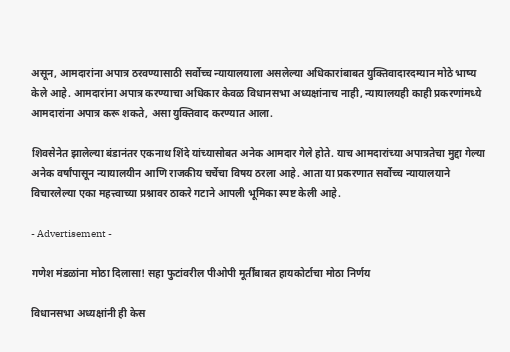असून, आमदारांना अपात्र ठरवण्यासाठी सर्वोच्च न्यायालयाला असलेल्या अधिकारांबाबत युक्तिवादारदम्यान मोठे भाष्य केले आहे. आमदारांना अपात्र करण्याचा अधिकार केवळ विधानसभा अध्यक्षांनाच नाही, न्यायालयही काही प्रकरणांमध्ये आमदारांना अपात्र करू शकते, असा युक्तिवाद करण्यात आला.

शिवसेनेत झालेल्या बंडानंतर एकनाथ शिंदे यांच्यासोबत अनेक आमदार गेले होते. याच आमदारांच्या अपात्रतेचा मुद्दा गेल्या अनेक वर्षांपासून न्यायालयीन आणि राजकीय चर्चेचा विषय ठरला आहे. आता या प्रकरणात सर्वोच्च न्यायालयाने विचारलेल्या एका महत्त्वाच्या प्रश्नावर ठाकरे गटाने आपली भूमिका स्पष्ट केली आहे.

- Advertisement -

गणेश मंडळांना मोठा दिलासा! सहा फुटांवरील पीओपी मूर्तींबाबत हायकोर्टाचा मोठा निर्णय

विधानसभा अध्यक्षांनी ही केस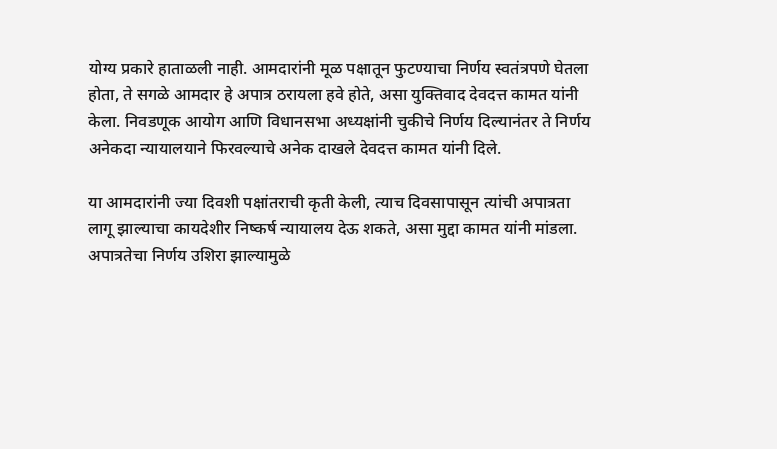योग्य प्रकारे हाताळली नाही. आमदारांनी मूळ पक्षातून फुटण्याचा निर्णय स्वतंत्रपणे घेतला होता, ते सगळे आमदार हे अपात्र ठरायला हवे होते, असा युक्तिवाद देवदत्त कामत यांनी केला. निवडणूक आयोग आणि विधानसभा अध्यक्षांनी चुकीचे निर्णय दिल्यानंतर ते निर्णय अनेकदा न्यायालयाने फिरवल्याचे अनेक दाखले देवदत्त कामत यांनी दिले.

या आमदारांनी ज्या दिवशी पक्षांतराची कृती केली, त्याच दिवसापासून त्यांची अपात्रता लागू झाल्याचा कायदेशीर निष्कर्ष न्यायालय देऊ शकते, असा मुद्दा कामत यांनी मांडला. अपात्रतेचा निर्णय उशिरा झाल्यामुळे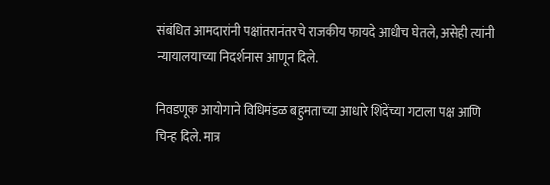संबंधित आमदारांनी पक्षांतरानंतरचे राजकीय फायदे आधीच घेतले, असेही त्यांनी न्यायालयाच्या निदर्शनास आणून दिले.

निवडणूक आयोगाने विधिमंडळ बहुमताच्या आधारे शिंदेंच्या गटाला पक्ष आणि चिन्ह दिले. मात्र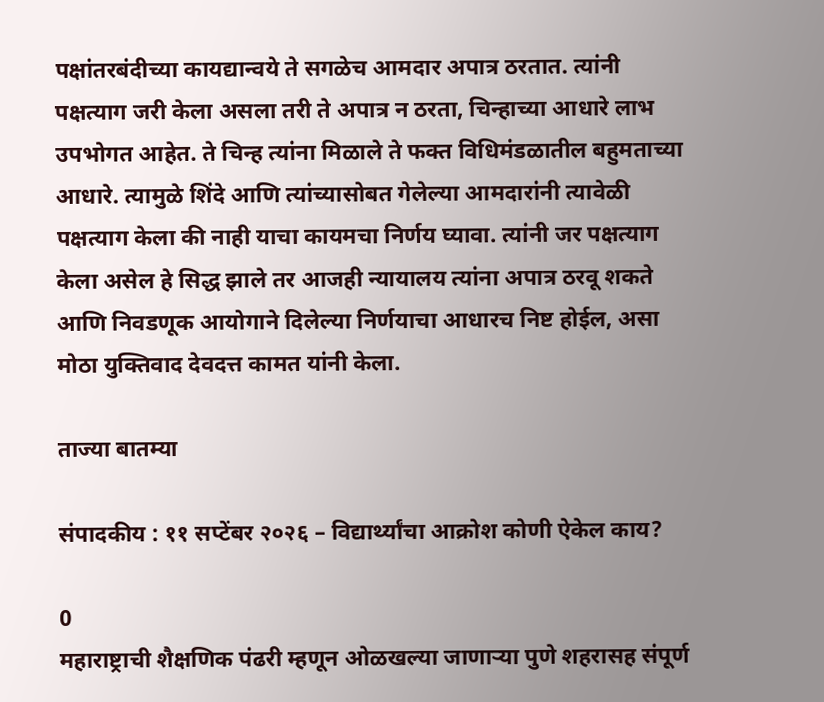पक्षांतरबंदीच्या कायद्यान्वये ते सगळेच आमदार अपात्र ठरतात. त्यांनी पक्षत्याग जरी केला असला तरी ते अपात्र न ठरता, चिन्हाच्या आधारे लाभ उपभोगत आहेत. ते चिन्ह त्यांना मिळाले ते फक्त विधिमंडळातील बहुमताच्या आधारे. त्यामुळे शिंदे आणि त्यांच्यासोबत गेलेल्या आमदारांनी त्यावेळी पक्षत्याग केला की नाही याचा कायमचा निर्णय घ्यावा. त्यांनी जर पक्षत्याग केला असेल हे सिद्ध झाले तर आजही न्यायालय त्यांना अपात्र ठरवू शकते आणि निवडणूक आयोगाने दिलेल्या निर्णयाचा आधारच निष्ट होईल, असा मोठा युक्तिवाद देवदत्त कामत यांनी केला.

ताज्या बातम्या

संपादकीय : ११ सप्टेंबर २०२६ – विद्यार्थ्यांचा आक्रोश कोणी ऐकेल काय?

0
महाराष्ट्राची शैक्षणिक पंढरी म्हणून ओळखल्या जाणार्‍या पुणे शहरासह संपूर्ण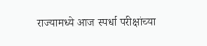राज्यामध्ये आज स्पर्धा परीक्षांच्या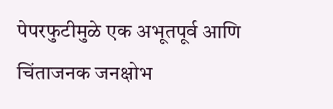पेपरफुटीमुळे एक अभूतपूर्व आणि चिंताजनक जनक्षोभ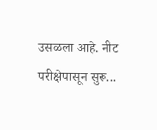उसळला आहे. नीट परीक्षेपासून सुरू...